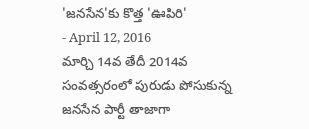'జనసేన'కు కొత్త 'ఊపిరి'
- April 12, 2016
మార్చి 14వ తేదీ 2014వ సంవత్సరంలో పురుడు పోసుకున్న జనసేన పార్టీ తాజాగా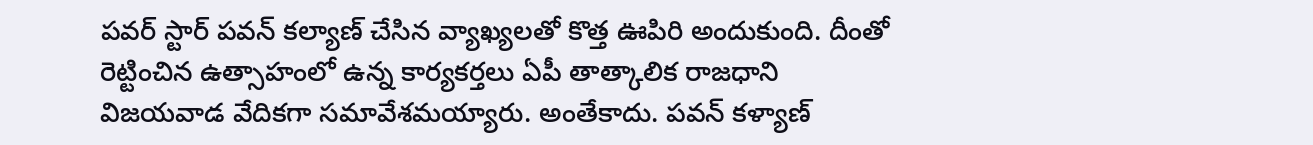పవర్ స్టార్ పవన్ కల్యాణ్ చేసిన వ్యాఖ్యలతో కొత్త ఊపిరి అందుకుంది. దీంతో రెట్టించిన ఉత్సాహంలో ఉన్న కార్యకర్తలు ఏపీ తాత్కాలిక రాజధాని విజయవాడ వేదికగా సమావేశమయ్యారు. అంతేకాదు. పవన్ కళ్యాణ్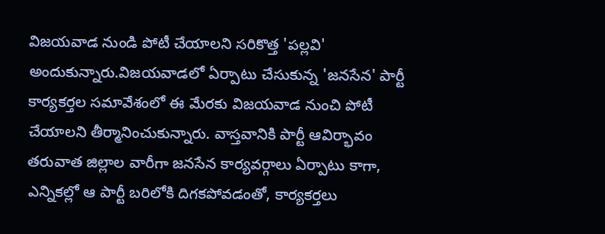విజయవాడ నుండి పోటీ చేయాలని సరికొత్త 'పల్లవి' అందుకున్నారు.విజయవాడలో ఏర్పాటు చేసుకున్న 'జనసేన' పార్టీ కార్యకర్తల సమావేశంలో ఈ మేరకు విజయవాడ నుంచి పోటీ చేయాలని తీర్మానించుకున్నారు. వాస్తవానికి పార్టీ ఆవిర్భావం తరువాత జిల్లాల వారీగా జనసేన కార్యవర్గాలు ఏర్పాటు కాగా, ఎన్నికల్లో ఆ పార్టీ బరిలోకి దిగకపోవడంతో, కార్యకర్తలు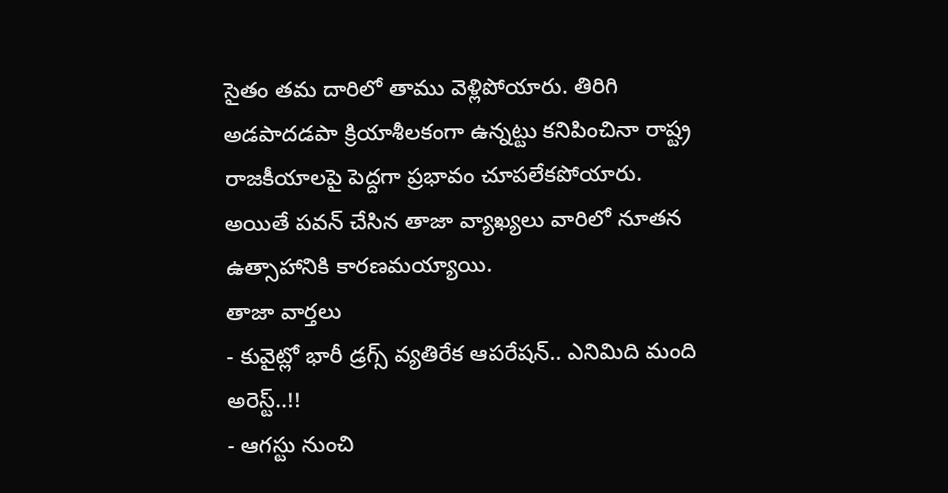సైతం తమ దారిలో తాము వెళ్లిపోయారు. తిరిగి అడపాదడపా క్రియాశీలకంగా ఉన్నట్టు కనిపించినా రాష్ట్ర రాజకీయాలపై పెద్దగా ప్రభావం చూపలేకపోయారు. అయితే పవన్ చేసిన తాజా వ్యాఖ్యలు వారిలో నూతన ఉత్సాహానికి కారణమయ్యాయి.
తాజా వార్తలు
- కువైట్లో భారీ డ్రగ్స్ వ్యతిరేక ఆపరేషన్.. ఎనిమిది మంది అరెస్ట్..!!
- ఆగస్టు నుంచి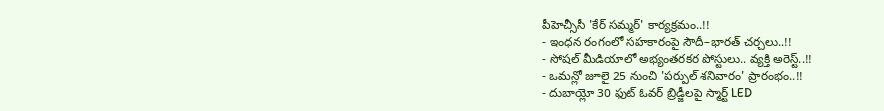పీహెచ్సీసీ 'కేర్ సమ్మర్' కార్యక్రమం..!!
- ఇంధన రంగంలో సహకారంపై సౌదీ–భారత్ చర్చలు..!!
- సోషల్ మీడియాలో అభ్యంతరకర పోస్టులు.. వ్యక్తి అరెస్ట్..!!
- ఒమన్లో జూలై 25 నుంచి 'పర్పుల్ శనివారం' ప్రారంభం..!!
- దుబాయ్లో 30 ఫుట్ ఓవర్ బ్రిడ్జీలపై స్మార్ట్ LED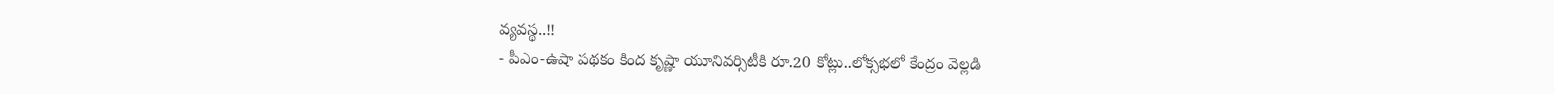వ్యవస్థ..!!
- పీఎం-ఉషా పథకం కింద కృష్ణా యూనివర్సిటీకి రూ.20 కోట్లు..లోక్సభలో కేంద్రం వెల్లడి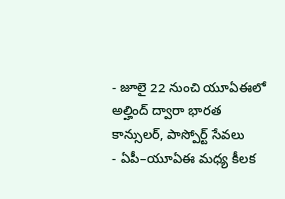- జూలై 22 నుంచి యూఏఈలో అల్హింద్ ద్వారా భారత కాన్సులర్, పాస్పోర్ట్ సేవలు
- ఏపీ–యూఏఈ మధ్య కీలక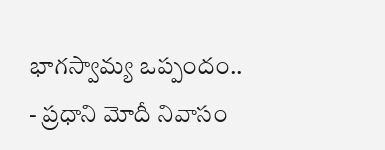భాగస్వామ్య ఒప్పందం..
- ప్రధాని మోదీ నివాసం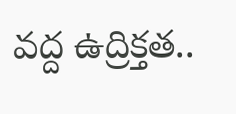వద్ద ఉద్రిక్తత..